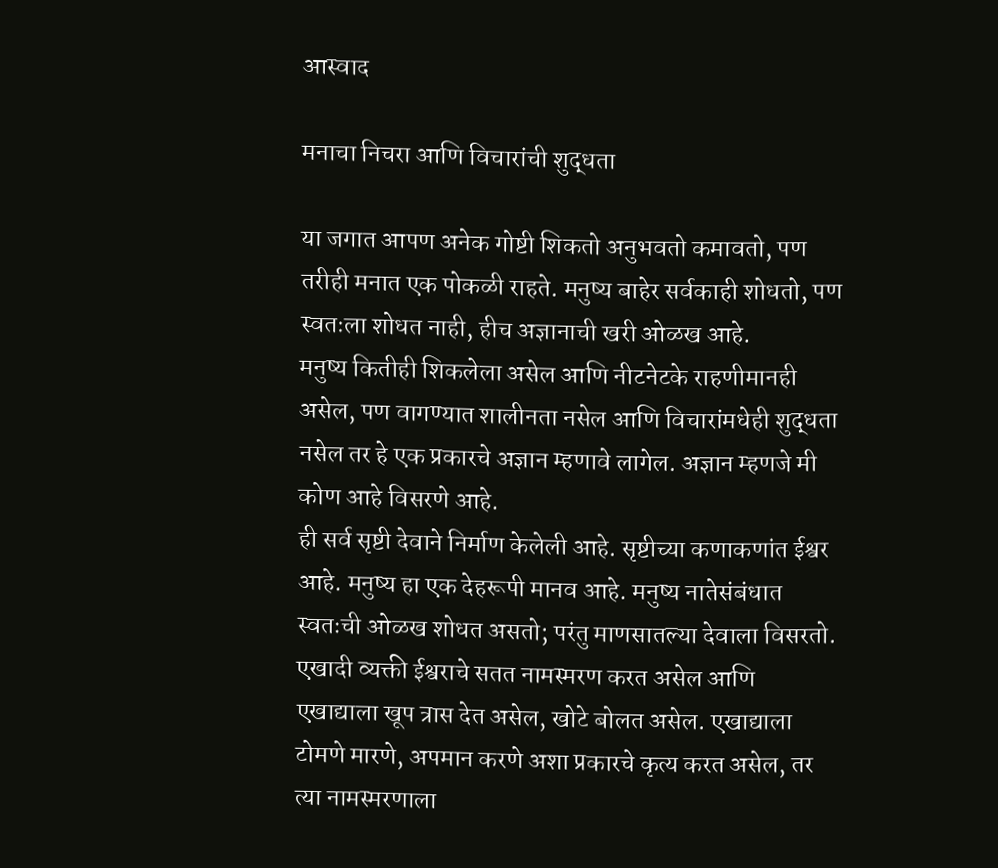आस्वाद

मनाचा निचरा आणि विचारांची शुद्धता

या जगात आपण अनेक गोष्टी शिकतो अनुभवतो कमावतो, पण तरीही मनात एक पोकळी राहते. मनुष्य बाहेर सर्वकाही शोधतो, पण स्वतःला शोधत नाही, हीच अज्ञानाची खरी ओळख आहे.
मनुष्य कितीही शिकलेला असेल आणि नीटनेटके राहणीमानही असेल, पण वागण्यात शालीनता नसेल आणि विचारांमधेही शुद्धता नसेल तर हे एक प्रकारचे अज्ञान म्हणावे लागेल. अज्ञान म्हणजे मी कोण आहे विसरणे आहे.
ही सर्व सृष्टी देवाने निर्माण केलेली आहे. सृष्टीच्या कणाकणांत ईश्वर आहे. मनुष्य हा एक देहरूपी मानव आहे. मनुष्य नातेसंबंधात स्वतःची ओळख शोधत असतो; परंतु माणसातल्या देवाला विसरतो. एखादी व्यक्ती ईश्वराचे सतत नामस्मरण करत असेल आणि एखाद्याला खूप त्रास देत असेल, खोटे बोलत असेल. एखाद्याला टोमणे मारणे, अपमान करणे अशा प्रकारचे कृत्य करत असेल, तर त्या नामस्मरणाला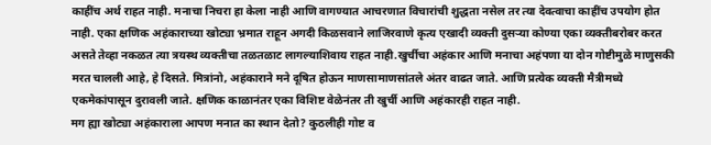काहींच अर्थ राहत नाही. मनाचा निचरा हा केला नाही आणि वागण्यात आचरणात विचारांची शुद्धता नसेल तर त्या देवत्वाचा काहींच उपयोग होत नाही. एका क्षणिक अहंकाराच्या खोट्या भ्रमात राहून अगदी किळसवाने लाजिरवाणे कृत्य एखादी व्यक्ती दुसर्‍या कोण्या एका व्यक्तीबरोबर करत असते तेव्हा नकळत त्या त्रयस्थ व्यक्तीचा तळतळाट लागल्याशिवाय राहत नाही.खुर्चीचा अहंकार आणि मनाचा अहंपणा या दोन गोष्टीमुळे माणुसकी मरत चालली आहे, हे दिसते. मित्रांनो, अहंकाराने मने दूषित होऊन माणसामाणसांतले अंतर वाढत जाते. आणि प्रत्येक व्यक्ती मैत्रीमध्ये एकमेकांपासून दुरावली जाते. क्षणिक काळानंतर एका विशिष्ट वेळेनंतर ती खुर्ची आणि अहंकारही राहत नाही.
मग ह्या खोट्या अहंकाराला आपण मनात का स्थान देतो? कुठलीही गोष्ट व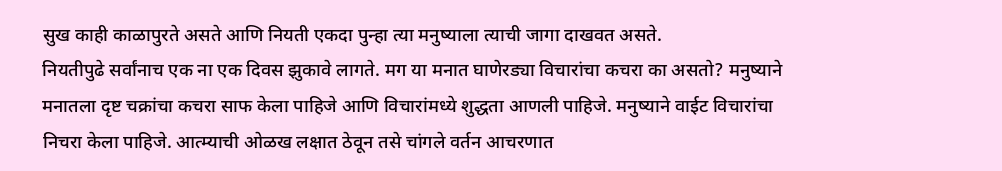सुख काही काळापुरते असते आणि नियती एकदा पुन्हा त्या मनुष्याला त्याची जागा दाखवत असते.
नियतीपुढे सर्वांनाच एक ना एक दिवस झुकावे लागते. मग या मनात घाणेरड्या विचारांचा कचरा का असतो? मनुष्याने मनातला दृष्ट चक्रांचा कचरा साफ केला पाहिजे आणि विचारांमध्ये शुद्धता आणली पाहिजे. मनुष्याने वाईट विचारांचा निचरा केला पाहिजे. आत्म्याची ओळख लक्षात ठेवून तसे चांगले वर्तन आचरणात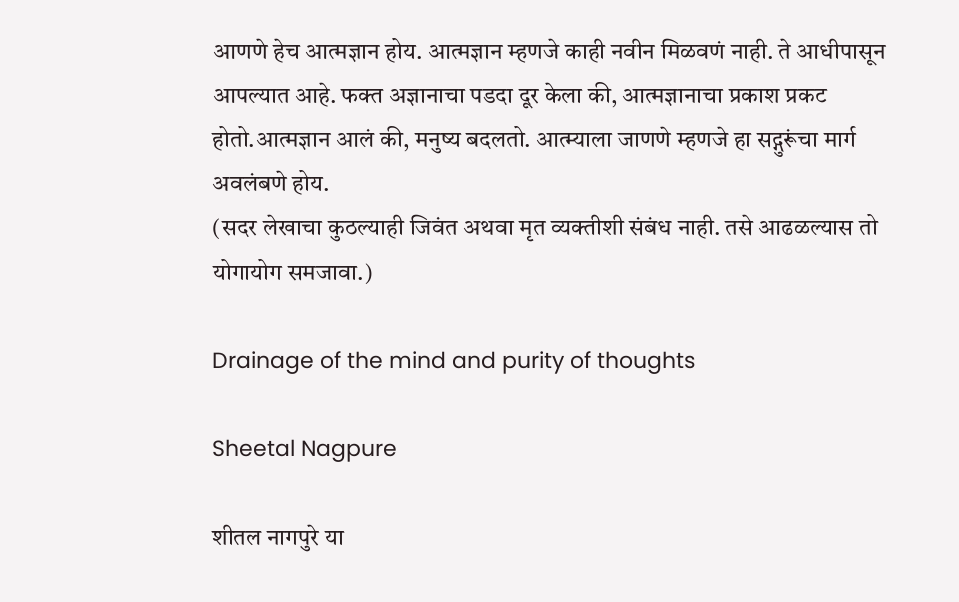आणणे हेच आत्मज्ञान होय. आत्मज्ञान म्हणजे काही नवीन मिळवणं नाही. ते आधीपासून आपल्यात आहे. फक्त अज्ञानाचा पडदा दूर केला की, आत्मज्ञानाचा प्रकाश प्रकट होतो.आत्मज्ञान आलं की, मनुष्य बदलतो. आत्म्याला जाणणे म्हणजे हा सद्गुरूंचा मार्ग अवलंबणे होय.
(सदर लेखाचा कुठल्याही जिवंत अथवा मृत व्यक्तीशी संबंध नाही. तसे आढळल्यास तो योगायोग समजावा.)

Drainage of the mind and purity of thoughts

Sheetal Nagpure

शीतल नागपुरे या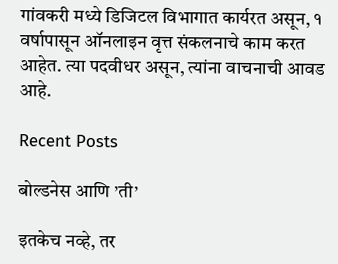गांवकरी मध्ये डिजिटल विभागात कार्यरत असून, १ वर्षापासून ऑनलाइन वृत्त संकलनाचे काम करत आहेत. त्या पदवीधर असून, त्यांना वाचनाची आवड आहे.

Recent Posts

बोल्डनेस आणि ’ती’

इतकेच नव्हे, तर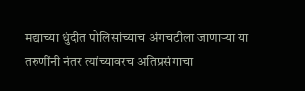मद्याच्या धुंदीत पोलिसांच्याच अंगचटीला जाणार्‍या या तरुणींनी नंतर त्यांच्यावरच अतिप्रसंगाचा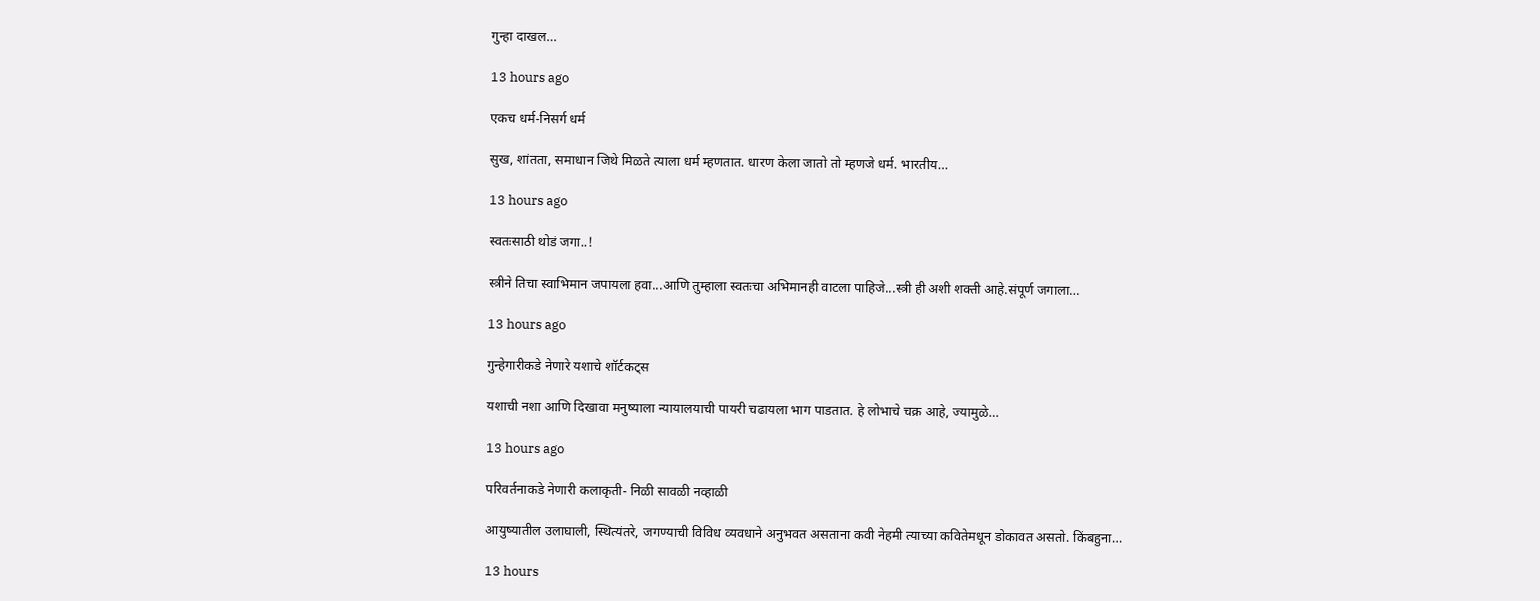गुन्हा दाखल…

13 hours ago

एकच धर्म-निसर्ग धर्म

सुख, शांतता, समाधान जिथे मिळते त्याला धर्म म्हणतात. धारण केला जातो तो म्हणजे धर्म. भारतीय…

13 hours ago

स्वतःसाठी थोडं जगा..!

स्त्रीने तिचा स्वाभिमान जपायला हवा...आणि तुम्हाला स्वतःचा अभिमानही वाटला पाहिजे...स्त्री ही अशी शक्ती आहे.संपूर्ण जगाला…

13 hours ago

गुन्हेगारीकडे नेणारे यशाचे शॉर्टकट्स

यशाची नशा आणि दिखावा मनुष्याला न्यायालयाची पायरी चढायला भाग पाडतात. हे लोभाचे चक्र आहे, ज्यामुळे…

13 hours ago

परिवर्तनाकडे नेणारी कलाकृती- निळी सावळी नव्हाळी

आयुष्यातील उलाघाली, स्थित्यंतरे, जगण्याची विविध व्यवधाने अनुभवत असताना कवी नेहमी त्याच्या कवितेमधून डोकावत असतो. किंबहुना…

13 hours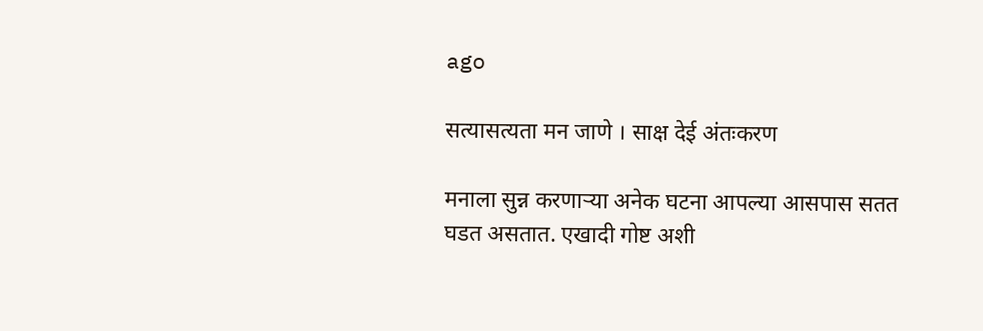ago

सत्यासत्यता मन जाणे । साक्ष देई अंतःकरण

मनाला सुन्न करणार्‍या अनेक घटना आपल्या आसपास सतत घडत असतात. एखादी गोष्ट अशी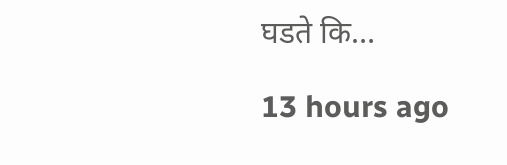घडते कि…

13 hours ago